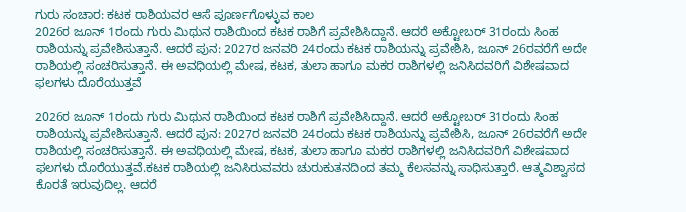ಗುರು ಸಂಚಾರ: ಕಟಕ ರಾಶಿಯವರ ಆಸೆ ಪೂರ್ಣಗೊಳ್ಳುವ ಕಾಲ
2026ರ ಜೂನ್ 1ರಂದು ಗುರು ಮಿಥುನ ರಾಶಿಯಿಂದ ಕಟಕ ರಾಶಿಗೆ ಪ್ರವೇಶಿಸಿದ್ದಾನೆ. ಆದರೆ ಅಕ್ಟೋಬರ್ 31ರಂದು ಸಿಂಹ ರಾಶಿಯನ್ನು ಪ್ರವೇಶಿಸುತ್ತಾನೆ. ಆದರೆ ಪುನ: 2027ರ ಜನವರಿ 24ರಂದು ಕಟಕ ರಾಶಿಯನ್ನು ಪ್ರವೇಶಿಸಿ, ಜೂನ್ 26ರವರೆಗೆ ಅದೇ ರಾಶಿಯಲ್ಲಿ ಸಂಚರಿಸುತ್ತಾನೆ. ಈ ಅವಧಿಯಲ್ಲಿ ಮೇಷ, ಕಟಕ, ತುಲಾ ಹಾಗೂ ಮಕರ ರಾಶಿಗಳಲ್ಲಿ ಜನಿಸಿದವರಿಗೆ ವಿಶೇಷವಾದ ಫಲಗಳು ದೊರೆಯುತ್ತವೆ

2026ರ ಜೂನ್ 1ರಂದು ಗುರು ಮಿಥುನ ರಾಶಿಯಿಂದ ಕಟಕ ರಾಶಿಗೆ ಪ್ರವೇಶಿಸಿದ್ದಾನೆ. ಆದರೆ ಅಕ್ಟೋಬರ್ 31ರಂದು ಸಿಂಹ ರಾಶಿಯನ್ನು ಪ್ರವೇಶಿಸುತ್ತಾನೆ. ಆದರೆ ಪುನ: 2027ರ ಜನವರಿ 24ರಂದು ಕಟಕ ರಾಶಿಯನ್ನು ಪ್ರವೇಶಿಸಿ, ಜೂನ್ 26ರವರೆಗೆ ಅದೇ ರಾಶಿಯಲ್ಲಿ ಸಂಚರಿಸುತ್ತಾನೆ. ಈ ಅವಧಿಯಲ್ಲಿ ಮೇಷ, ಕಟಕ, ತುಲಾ ಹಾಗೂ ಮಕರ ರಾಶಿಗಳಲ್ಲಿ ಜನಿಸಿದವರಿಗೆ ವಿಶೇಷವಾದ ಫಲಗಳು ದೊರೆಯುತ್ತವೆ.ಕಟಕ ರಾಶಿಯಲ್ಲಿ ಜನಿಸಿರುವವರು ಚುರುಕುತನದಿಂದ ತಮ್ಮ ಕೆಲಸವನ್ನು ಸಾಧಿಸುತ್ತಾರೆ. ಆತ್ಮವಿಶ್ವಾಸದ ಕೊರತೆ ಇರುವುದಿಲ್ಲ. ಆದರೆ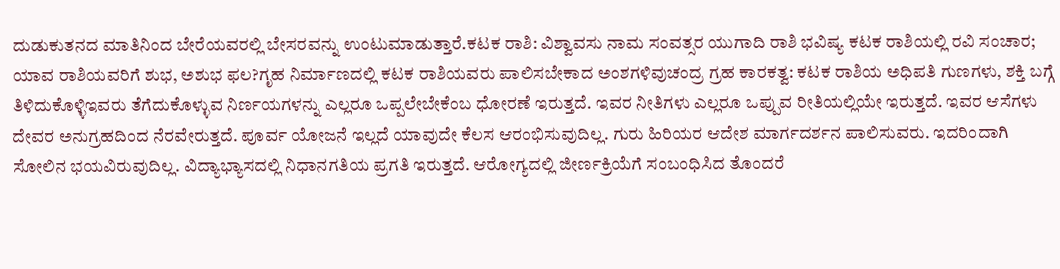ದುಡುಕುತನದ ಮಾತಿನಿಂದ ಬೇರೆಯವರಲ್ಲಿ ಬೇಸರವನ್ನು ಉಂಟುಮಾಡುತ್ತಾರೆ.ಕಟಕ ರಾಶಿ: ವಿಶ್ವಾವಸು ನಾಮ ಸಂವತ್ಸರ ಯುಗಾದಿ ರಾಶಿ ಭವಿಷ್ಯ ಕಟಕ ರಾಶಿಯಲ್ಲಿ ರವಿ ಸಂಚಾರ; ಯಾವ ರಾಶಿಯವರಿಗೆ ಶುಭ, ಅಶುಭ ಫಲ?ಗೃಹ ನಿರ್ಮಾಣದಲ್ಲಿ ಕಟಕ ರಾಶಿಯವರು ಪಾಲಿಸಬೇಕಾದ ಅಂಶಗಳಿವುಚಂದ್ರ ಗ್ರಹ ಕಾರಕತ್ವ: ಕಟಕ ರಾಶಿಯ ಅಧಿಪತಿ ಗುಣಗಳು, ಶಕ್ತಿ ಬಗ್ಗೆ ತಿಳಿದುಕೊಳ್ಳಿಇವರು ತೆಗೆದುಕೊಳ್ಳುವ ನಿರ್ಣಯಗಳನ್ನು ಎಲ್ಲರೂ ಒಪ್ಪಲೇಬೇಕೆಂಬ ಧೋರಣೆ ಇರುತ್ತದೆ. ಇವರ ನೀತಿಗಳು ಎಲ್ಲರೂ ಒಪ್ಪುವ ರೀತಿಯಲ್ಲಿಯೇ ಇರುತ್ತದೆ. ಇವರ ಆಸೆಗಳು ದೇವರ ಅನುಗ್ರಹದಿಂದ ನೆರವೇರುತ್ತದೆ. ಪೂರ್ವ ಯೋಜನೆ ಇಲ್ಲದೆ ಯಾವುದೇ ಕೆಲಸ ಆರಂಭಿಸುವುದಿಲ್ಲ. ಗುರು ಹಿರಿಯರ ಆದೇಶ ಮಾರ್ಗದರ್ಶನ ಪಾಲಿಸುವರು. ಇದರಿಂದಾಗಿ ಸೋಲಿನ ಭಯವಿರುವುದಿಲ್ಲ. ವಿದ್ಯಾಭ್ಯಾಸದಲ್ಲಿ ನಿಧಾನಗತಿಯ ಪ್ರಗತಿ ಇರುತ್ತದೆ. ಆರೋಗ್ಯದಲ್ಲಿ ಜೀರ್ಣಕ್ರಿಯೆಗೆ ಸಂಬಂಧಿಸಿದ ತೊಂದರೆ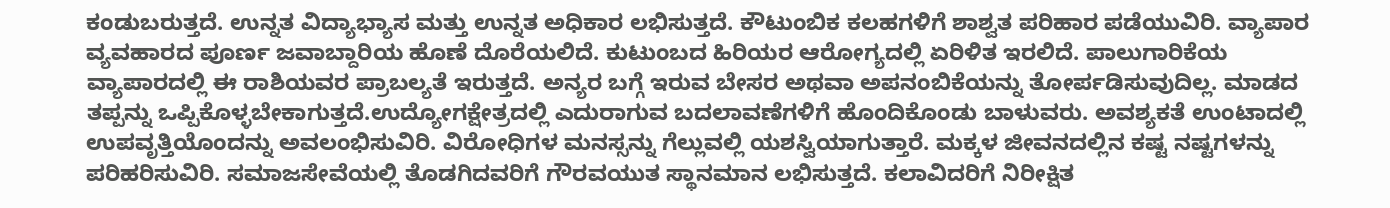ಕಂಡುಬರುತ್ತದೆ. ಉನ್ನತ ವಿದ್ಯಾಭ್ಯಾಸ ಮತ್ತು ಉನ್ನತ ಅಧಿಕಾರ ಲಭಿಸುತ್ತದೆ. ಕೌಟುಂಬಿಕ ಕಲಹಗಳಿಗೆ ಶಾಶ್ವತ ಪರಿಹಾರ ಪಡೆಯುವಿರಿ. ವ್ಯಾಪಾರ ವ್ಯವಹಾರದ ಪೂರ್ಣ ಜವಾಬ್ದಾರಿಯ ಹೊಣೆ ದೊರೆಯಲಿದೆ. ಕುಟುಂಬದ ಹಿರಿಯರ ಆರೋಗ್ಯದಲ್ಲಿ ಏರಿಳಿತ ಇರಲಿದೆ. ಪಾಲುಗಾರಿಕೆಯ ವ್ಯಾಪಾರದಲ್ಲಿ ಈ ರಾಶಿಯವರ ಪ್ರಾಬಲ್ಯತೆ ಇರುತ್ತದೆ. ಅನ್ಯರ ಬಗ್ಗೆ ಇರುವ ಬೇಸರ ಅಥವಾ ಅಪನಂಬಿಕೆಯನ್ನು ತೋರ್ಪಡಿಸುವುದಿಲ್ಲ. ಮಾಡದ ತಪ್ಪನ್ನು ಒಪ್ಪಿಕೊಳ್ಳಬೇಕಾಗುತ್ತದೆ.ಉದ್ಯೋಗಕ್ಷೇತ್ರದಲ್ಲಿ ಎದುರಾಗುವ ಬದಲಾವಣೆಗಳಿಗೆ ಹೊಂದಿಕೊಂಡು ಬಾಳುವರು. ಅವಶ್ಯಕತೆ ಉಂಟಾದಲ್ಲಿ ಉಪವೃತ್ತಿಯೊಂದನ್ನು ಅವಲಂಭಿಸುವಿರಿ. ವಿರೋಧಿಗಳ ಮನಸ್ಸನ್ನು ಗೆಲ್ಲುವಲ್ಲಿ ಯಶಸ್ವಿಯಾಗುತ್ತಾರೆ. ಮಕ್ಕಳ ಜೀವನದಲ್ಲಿನ ಕಷ್ಟ ನಷ್ಟಗಳನ್ನು ಪರಿಹರಿಸುವಿರಿ. ಸಮಾಜಸೇವೆಯಲ್ಲಿ ತೊಡಗಿದವರಿಗೆ ಗೌರವಯುತ ಸ್ಥಾನಮಾನ ಲಭಿಸುತ್ತದೆ. ಕಲಾವಿದರಿಗೆ ನಿರೀಕ್ಷಿತ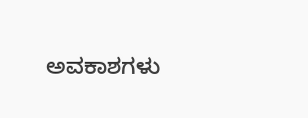ಅವಕಾಶಗಳು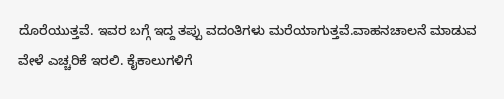ದೊರೆಯುತ್ತವೆ. ಇವರ ಬಗ್ಗೆ ಇದ್ದ ತಪ್ಪು ವದಂತಿಗಳು ಮರೆಯಾಗುತ್ತವೆ.ವಾಹನಚಾಲನೆ ಮಾಡುವ ವೇಳೆ ಎಚ್ಚರಿಕೆ ಇರಲಿ. ಕೈಕಾಲುಗಳಿಗೆ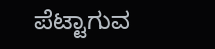ಪೆಟ್ಟಾಗುವ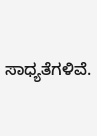ಸಾಧ್ಯತೆಗಳಿವೆ.